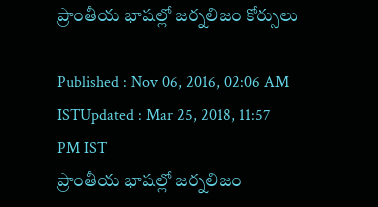ప్రాంతీయ భాషల్లో జర్నలిజం కోర్సులు

Published : Nov 06, 2016, 02:06 AM ISTUpdated : Mar 25, 2018, 11:57 PM IST
ప్రాంతీయ భాషల్లో జర్నలిజం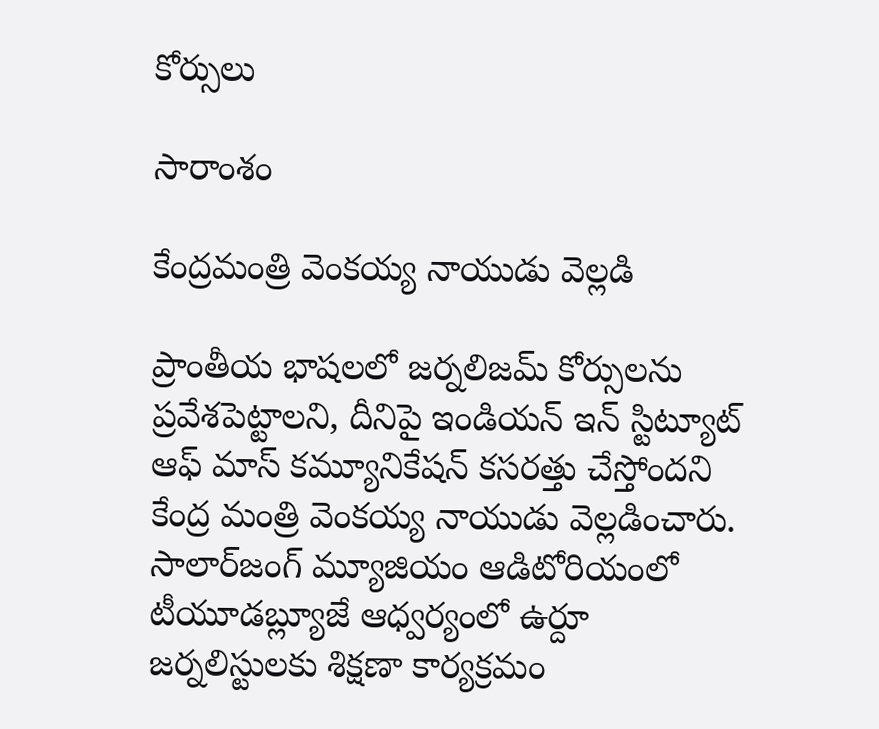కోర్సులు

సారాంశం

కేంద్రమంత్రి వెంకయ్య నాయుడు వెల్లడి

ప్రాంతీయ భాషలలో జర్నలిజమ్ కోర్సులను ప్రవేశపెట్టాలని, దీనిపై ఇండియన్ ఇన్ స్టిట్యూట్ ఆఫ్ మాస్ కమ్యూనికేషన్ కసరత్తు చేస్తోందని కేంద్ర మంత్రి వెంకయ్య నాయుడు వెల్లడించారు. సాలార్‌జంగ్ మ్యూజియం ఆడిటోరియంలో టీయూడబ్ల్యూజే ఆధ్వర్యంలో ఉర్దూ జర్నలిస్టులకు శిక్షణా కార్యక్రమం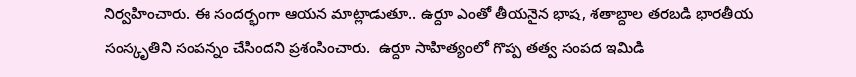నిర్వహించారు. ఈ సందర్భంగా ఆయన మాట్లాడుతూ.. ఉర్దూ ఎంతో తీయనైన భాష, శతాబ్దాల తరబడి భారతీయ సంస్కృతిని సంపన్నం చేసిందని ప్రశంసించారు.  ఉర్దూ సాహిత్యంలో గొప్ప తత్వ సంపద ఇమిడి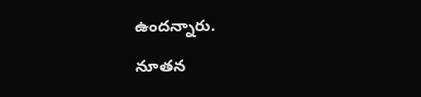ఉందన్నారు.

నూతన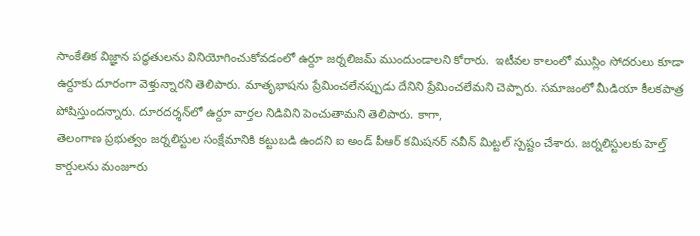సాంకేతిక విజ్ఞాన పద్ధతులను వినియోగించుకోవడంలో ఉర్దూ జర్నలిజమ్ ముందుండాలని కోరారు.  ఇటీవల కాలంలో ముస్లిం సోదరులు కూడా ఉర్దూకు దూరంగా వెళ్తున్నారని తెలిపారు. మాతృభాషను ప్రేమించలేనప్పుడు దేనిని ప్రేమించలేమని చెప్పారు. సమాజంలో మీడియా కీలకపాత్ర పోషిస్తుందన్నారు. దూరదర్శన్‌లో ఉర్దూ వార్తల నిడివిని పెంచుతామని తెలిపారు. కాగా,
తెలంగాణ ప్రభుత్వం జర్నలిస్టుల సంక్షేమానికి కట్టుబడి ఉందని ఐ అండ్ పీఆర్ కమిషనర్ నవీన్ మిట్టల్ స్పష్టం చేశారు. జర్నలిస్టులకు హెల్త్ కార్డులను మంజూరు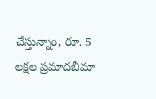చేస్తున్నాం, రూ. 5 లక్షల ప్రమాదబీమా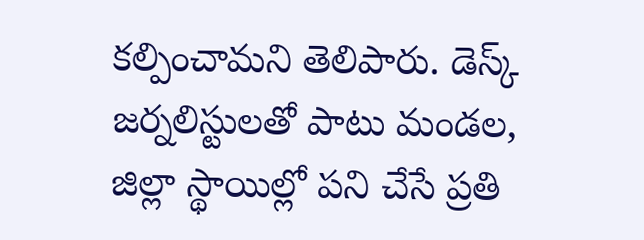కల్పించామని తెలిపారు. డెస్క్ జర్నలిస్టులతో పాటు మండల, జిల్లా స్థాయిల్లో పని చేసే ప్రతి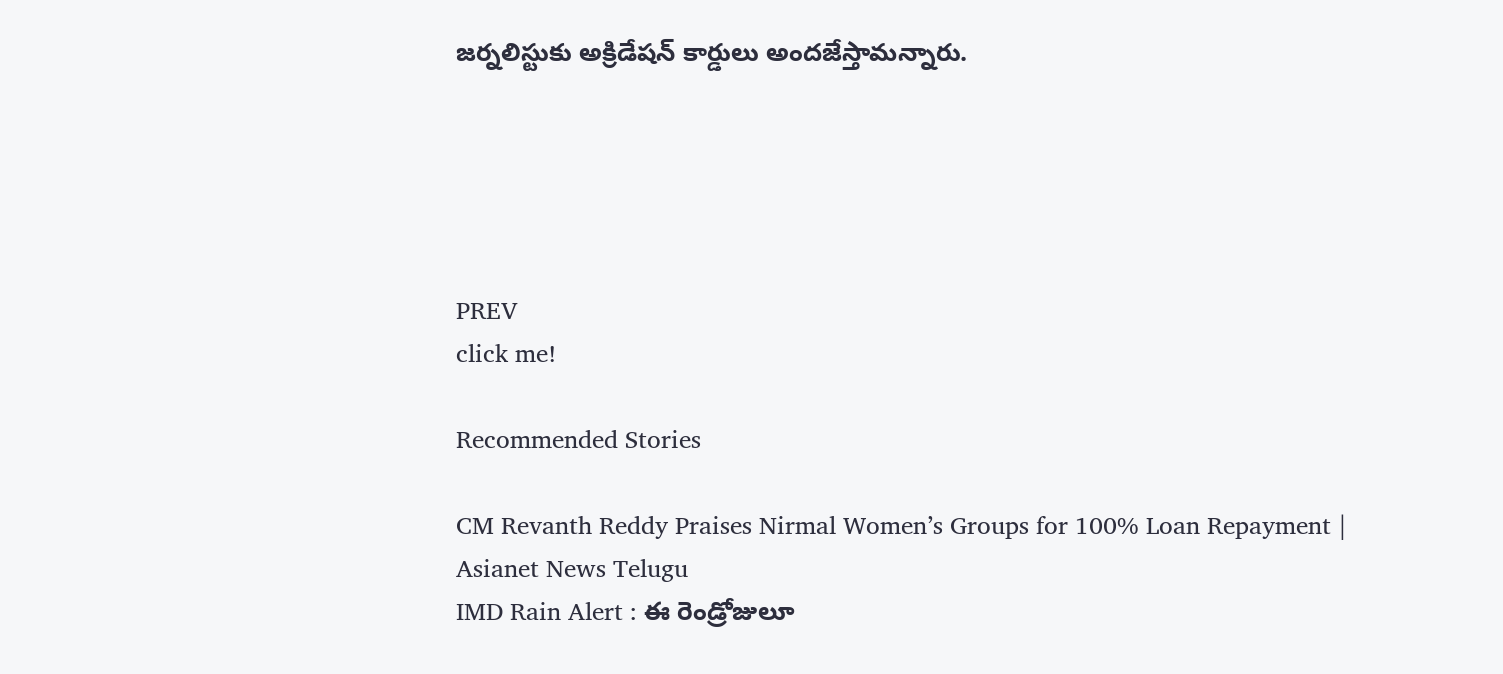జర్నలిస్టుకు అక్రిడేషన్ కార్డులు అందజేస్తామన్నారు.





PREV
click me!

Recommended Stories

CM Revanth Reddy Praises Nirmal Women’s Groups for 100% Loan Repayment | Asianet News Telugu
IMD Rain Alert : ఈ రెండ్రోజులూ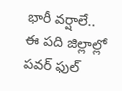భారీ వర్షాలే.. ఈ పది జిల్లాల్లో పవర్ ఫుల్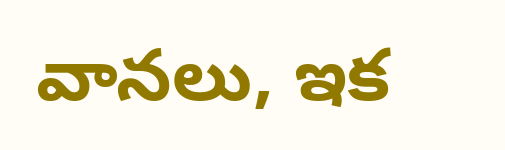వానలు, ఇక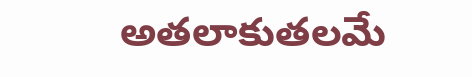అతలాకుతలమే